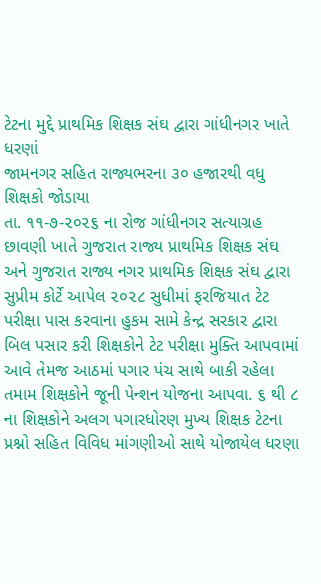ટેટના મુદ્દે પ્રાથમિક શિક્ષક સંઘ દ્વારા ગાંધીનગર ખાતે ધરણાં
જામનગર સહિત રાજ્યભરના ૩૦ હજારથી વધુ શિક્ષકો જોડાયા
તા. ૧૧-૭-૨૦૨૬ ના રોજ ગાંધીનગર સત્યાગ્રહ છાવણી ખાતે ગુજરાત રાજ્ય પ્રાથમિક શિક્ષક સંઘ અને ગુજરાત રાજ્ય નગર પ્રાથમિક શિક્ષક સંઘ દ્વારા સુપ્રીમ કોર્ટે આપેલ ૨૦૨૮ સુધીમાં ફરજિયાત ટેટ પરીક્ષા પાસ કરવાના હુકમ સામે કેન્દ્ર સરકાર દ્વારા બિલ પસાર કરી શિક્ષકોને ટેટ પરીક્ષા મુક્તિ આપવામાં આવે તેમજ આઠમાં પગાર પંચ સાથે બાકી રહેલા તમામ શિક્ષકોને જૂની પેન્શન યોજના આપવા. ૬ થી ૮ ના શિક્ષકોને અલગ પગારધોરણ મુખ્ય શિક્ષક ટેટના પ્રશ્નો સહિત વિવિધ માંગણીઓ સાથે યોજાયેલ ધરણા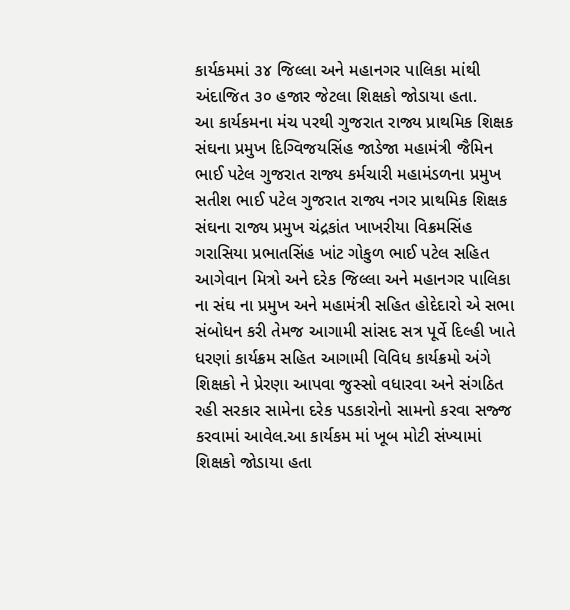કાર્યકમમાં ૩૪ જિલ્લા અને મહાનગર પાલિકા માંથી અંદાજિત ૩૦ હજાર જેટલા શિક્ષકો જોડાયા હતા.
આ કાર્યકમના મંચ પરથી ગુજરાત રાજ્ય પ્રાથમિક શિક્ષક સંઘના પ્રમુખ દિગ્વિજયસિંહ જાડેજા મહામંત્રી જૈમિન ભાઈ પટેલ ગુજરાત રાજ્ય કર્મચારી મહામંડળના પ્રમુખ સતીશ ભાઈ પટેલ ગુજરાત રાજ્ય નગર પ્રાથમિક શિક્ષક સંઘના રાજ્ય પ્રમુખ ચંદ્રકાંત ખાખરીયા વિક્રમસિંહ ગરાસિયા પ્રભાતસિંહ ખાંટ ગોકુળ ભાઈ પટેલ સહિત આગેવાન મિત્રો અને દરેક જિલ્લા અને મહાનગર પાલિકા ના સંઘ ના પ્રમુખ અને મહામંત્રી સહિત હોદેદારો એ સભા સંબોધન કરી તેમજ આગામી સાંસદ સત્ર પૂર્વે દિલ્હી ખાતે ધરણાં કાર્યક્રમ સહિત આગામી વિવિધ કાર્યક્રમો અંગે શિક્ષકો ને પ્રેરણા આપવા જુસ્સો વધારવા અને સંગઠિત રહી સરકાર સામેના દરેક પડકારોનો સામનો કરવા સજ્જ કરવામાં આવેલ.આ કાર્યકમ માં ખૂબ મોટી સંખ્યામાં શિક્ષકો જોડાયા હતા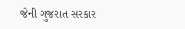જેની ગુજરાત સરકાર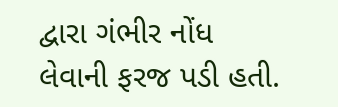દ્વારા ગંભીર નોંધ લેવાની ફરજ પડી હતી.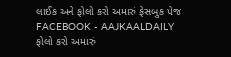લાઈક અને ફોલો કરો અમારું ફેસબુક પેજ FACEBOOK - AAJKAALDAILY
ફોલો કરો અમારું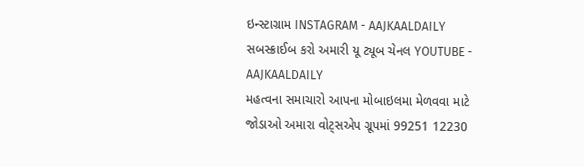ઇન્સ્ટાગ્રામ INSTAGRAM - AAJKAALDAILY
સબસ્ક્રાઈબ કરો અમારી યૂ ટ્યૂબ ચેનલ YOUTUBE - AAJKAALDAILY
મહત્વના સમાચારો આપના મોબાઇલમા મેળવવા માટે જોડાઓ અમારા વોટ્સએપ ગ્રૂપમાં 99251 12230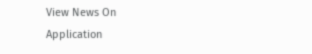View News On Application